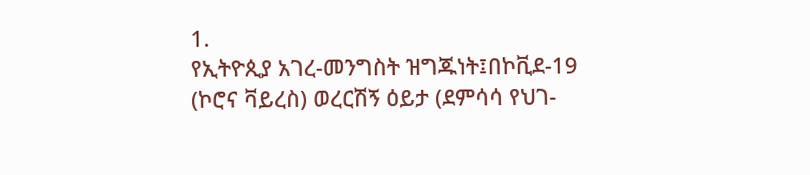1.
የኢትዮጲያ አገረ-መንግስት ዝግጁነት፤በኮቪደ-19 (ኮሮና ቫይረስ) ወረርሽኝ ዕይታ (ደምሳሳ የህገ-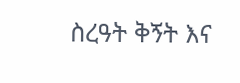ስረዓት ቅኝት እና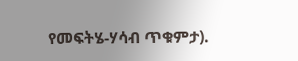የመፍትሄ-ሃሳብ ጥቁምታ).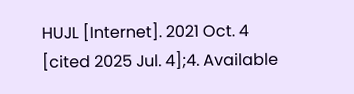HUJL [Internet]. 2021 Oct. 4 [cited 2025 Jul. 4];4. Available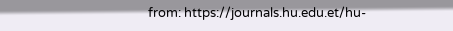from: https://journals.hu.edu.et/hu-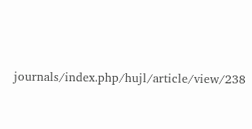journals/index.php/hujl/article/view/238